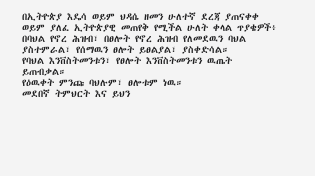በኢትዮጵያ እዴሳ ወይም ህዳሴ ዘመን ሁለተኛ ደረጃ ያጠናቀቀ ወይም ያለፈ ኢትዮጵያዊ መጠየቅ የሚችል ሁለት ቀላል ጥያቄዎች፥
በባህል የኖረ ሕዝብ፣ በፀሎት የኖረ ሕዝብ የለመደዉን ባህል ያስተምራል፣ የሰማዉን ፀሎት ይፀልያል፣ ያስቀድሳል።
የባህል እንቨስትመንቱን፣ የፀሎት እንቨስትመንቱን ዉጤት ይጠብቃል።
የዕዉቀት ምንጩ ባህሉም፣ ፀሎቱም ነዉ።
መደበኛ ትምህርት እና ይህን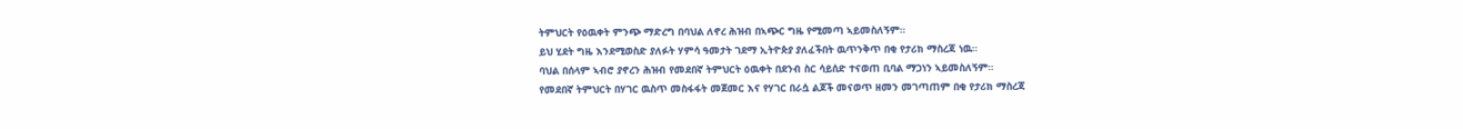ትምህርት የዕዉቀት ምንጭ ማድረግ በባህል ለኖረ ሕዝብ በኣጭር ግዜ የሚመጣ ኣይመስለኝም።
ይህ ሂደት ግዜ እንደሚወስድ ያለፉት ሃምሳ ዓመታት ገደማ ኢትዮጵያ ያለፈችበት ዉጥንቅጥ በቂ የታሪክ ማስረጃ ነዉ።
ባህል በሰላም ኣብሮ ያኖረን ሕዝብ የመደበኛ ትምህርት ዕዉቀት በደንብ ስር ሳይሰድ ተናወጠ ቢባል ማጋነን ኣይመስለኝም።
የመደበኛ ትምህርት በሃገር ዉስጥ መስፋፋት መጀመር እና የሃገር በራሷ ልጆች መናወጥ ዘመን መገጣጠም በቂ የታሪክ ማስረጃ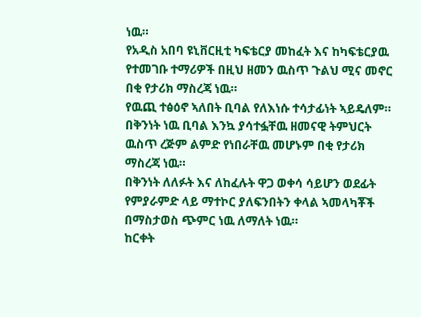ነዉ።
የአዲስ አበባ ዩኒቨርዚቲ ካፍቴርያ መከፈት እና ከካፍቴርያዉ የተመገቡ ተማሪዎች በዚህ ዘመን ዉስጥ ጉልህ ሚና መኖር በቂ የታሪክ ማስረጃ ነዉ።
የዉጪ ተፅዕኖ ኣለበት ቢባል የለእነሱ ተሳታፊነት ኣይዴለም። በቅንነት ነዉ ቢባል እንኳ ያሳተፏቸዉ ዘመናዊ ትምህርት ዉስጥ ረጅም ልምድ የነበራቸዉ መሆኑም በቂ የታሪክ ማስረጃ ነዉ።
በቅንነት ለለፉት እና ለከፈሉት ዋጋ ወቀሳ ሳይሆን ወደፊት የምያራምድ ላይ ማተኮር ያለፍንበትን ቀላል ኣመላካቾች በማስታወስ ጭምር ነዉ ለማለት ነዉ።
ከርቀት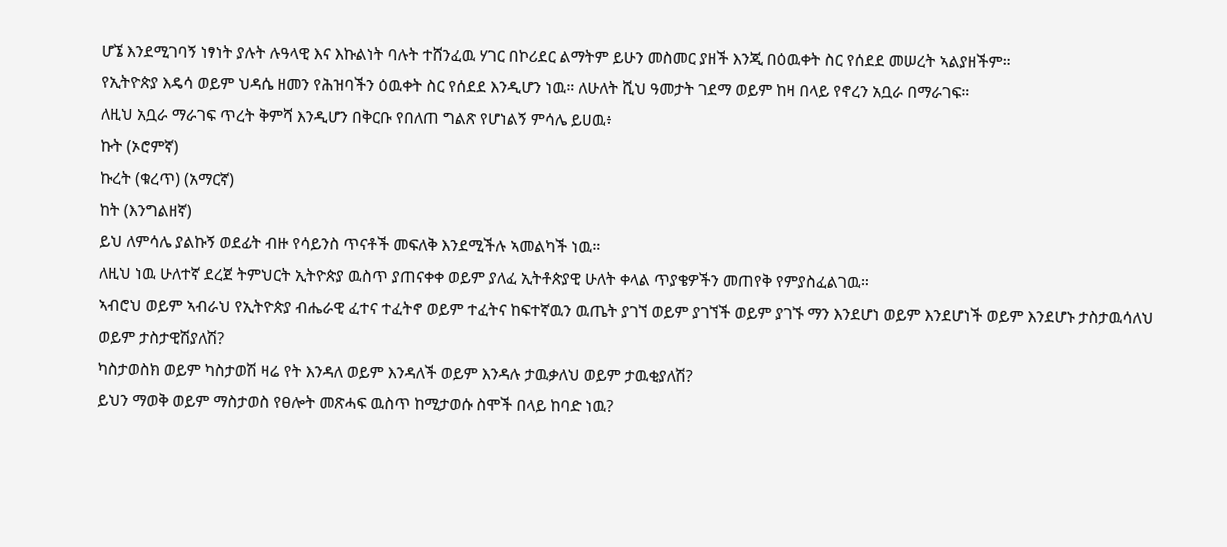ሆኜ እንደሚገባኝ ነፃነት ያሉት ሉዓላዊ እና እኩልነት ባሉት ተሸንፈዉ ሃገር በኮሪደር ልማትም ይሁን መስመር ያዘች እንጂ በዕዉቀት ስር የሰደደ መሠረት ኣልያዘችም።
የኢትዮጵያ እዴሳ ወይም ህዳሴ ዘመን የሕዝባችን ዕዉቀት ስር የሰደደ እንዲሆን ነዉ። ለሁለት ሺህ ዓመታት ገደማ ወይም ከዛ በላይ የኖረን አቧራ በማራገፍ።
ለዚህ አቧራ ማራገፍ ጥረት ቅምሻ እንዲሆን በቅርቡ የበለጠ ግልጽ የሆነልኝ ምሳሌ ይሀዉ፥
ኩት (ኦሮምኛ)
ኩረት (ቁረጥ) (አማርኛ)
ከት (እንግልዘኛ)
ይህ ለምሳሌ ያልኩኝ ወደፊት ብዙ የሳይንስ ጥናቶች መፍለቅ እንደሚችሉ ኣመልካች ነዉ።
ለዚህ ነዉ ሁለተኛ ደረጀ ትምህርት ኢትዮጵያ ዉስጥ ያጠናቀቀ ወይም ያለፈ ኢትቶጵያዊ ሁለት ቀላል ጥያቄዎችን መጠየቅ የምያስፈልገዉ።
ኣብሮህ ወይም ኣብራህ የኢትዮጵያ ብሔራዊ ፈተና ተፈትኖ ወይም ተፈትና ከፍተኛዉን ዉጤት ያገኘ ወይም ያገኘች ወይም ያገኙ ማን እንደሆነ ወይም እንደሆነች ወይም እንደሆኑ ታስታዉሳለህ ወይም ታስታዊሽያለሽ?
ካስታወስክ ወይም ካስታወሽ ዛሬ የት እንዳለ ወይም እንዳለች ወይም እንዳሉ ታዉቃለህ ወይም ታዉቂያለሽ?
ይህን ማወቅ ወይም ማስታወስ የፀሎት መጽሓፍ ዉስጥ ከሚታወሱ ስሞች በላይ ከባድ ነዉ?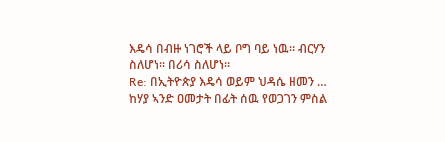እዴሳ በብዙ ነገሮች ላይ ቦግ ባይ ነዉ። ብርሃን ስለሆነ። በሪሳ ስለሆነ።
Re: በኢትዮጵያ እዴሳ ወይም ህዳሴ ዘመን …
ከሃያ ኣንድ ዐመታት በፊት ሰዉ የወጋገን ምስል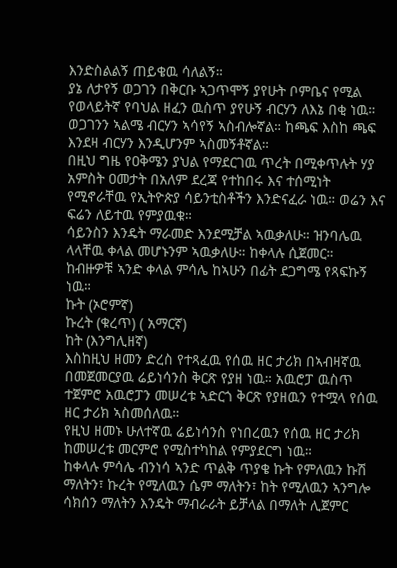እንድስልልኝ ጠይቄዉ ሳለልኝ።
ያኔ ለታየኝ ወጋገን በቅርቡ ኣጋጥሞኝ ያየሁት ቦምቤና የሚል የወላይትኛ የባህል ዘፈን ዉስጥ ያየሁኝ ብርሃን ለእኔ በቂ ነዉ። ወጋገንን ኣልሜ ብርሃን ኣሳየኝ ኣስብሎኛል። ከጫፍ እስከ ጫፍ እንደዛ ብርሃን እንዲሆንም ኣስመኝቶኛል።
በዚህ ግዜ የዐቅሜን ያህል የማደርገዉ ጥረት በሚቀጥሉት ሃያ አምስት ዐመታት በአለም ደረጃ የተከበሩ እና ተሰሚነት የሚኖራቸዉ የኢትዮጵያ ሳይንቲስቶችን እንድናፈራ ነዉ። ወሬን እና ፍሬን ለይተዉ የምያዉቁ።
ሳይንስን እንዴት ማራመድ እንደሚቻል ኣዉቃለሁ። ዝንባሌዉ ላላቸዉ ቀላል መሆኑንም ኣዉቃለሁ። ከቀላሉ ሲጀመር።
ከብዙዎቹ ኣንድ ቀላል ምሳሌ ከኣሁን በፊት ደጋግሜ የጻፍኩኝ ነዉ።
ኩት (ኦሮምኛ)
ኩረት (ቁረጥ) ( አማርኛ)
ከት (እንግሊዘኛ)
እስከዚህ ዘመን ድረስ የተጻፈዉ የሰዉ ዘር ታሪክ በኣብዛኛዉ በመጀመርያዉ ሬይነሳንስ ቅርጽ የያዘ ነዉ። አዉሮፓ ዉስጥ ተጀምሮ አዉሮፓን መሠረቱ ኣድርጎ ቅርጽ የያዘዉን የተሟላ የሰዉ ዘር ታሪክ ኣስመሰለዉ።
የዚህ ዘመኑ ሁለተኛዉ ሬይነሳንስ የነበረዉን የሰዉ ዘር ታሪክ ከመሠረቱ መርምሮ የሚስተካከል የምያደርግ ነዉ።
ከቀላሉ ምሳሌ ብንነሳ ኣንድ ጥልቅ ጥያቄ ኩት የምለዉን ኩሽ ማለትን፣ ኩረት የሚለዉን ሴም ማለትን፣ ከት የሚለዉን ኣንግሎ ሳክሰን ማለትን እንዴት ማብራራት ይቻላል በማለት ሊጀምር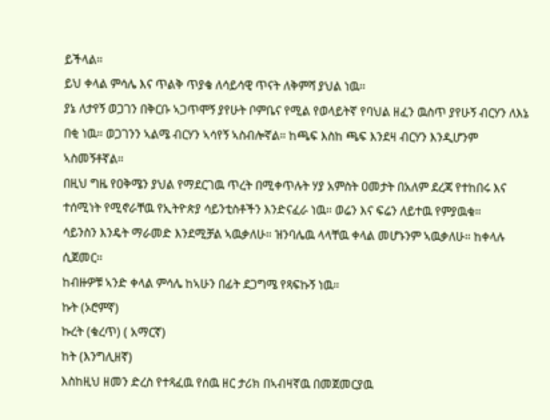ይችላል።
ይህ ቀላል ምሳሌ እና ጥልቅ ጥያቄ ለሳይሳዊ ጥናት ለቅምሻ ያህል ነዉ።
ያኔ ለታየኝ ወጋገን በቅርቡ ኣጋጥሞኝ ያየሁት ቦምቤና የሚል የወላይትኛ የባህል ዘፈን ዉስጥ ያየሁኝ ብርሃን ለእኔ በቂ ነዉ። ወጋገንን ኣልሜ ብርሃን ኣሳየኝ ኣስብሎኛል። ከጫፍ እስከ ጫፍ እንደዛ ብርሃን እንዲሆንም ኣስመኝቶኛል።
በዚህ ግዜ የዐቅሜን ያህል የማደርገዉ ጥረት በሚቀጥሉት ሃያ አምስት ዐመታት በአለም ደረጃ የተከበሩ እና ተሰሚነት የሚኖራቸዉ የኢትዮጵያ ሳይንቲስቶችን እንድናፈራ ነዉ። ወሬን እና ፍሬን ለይተዉ የምያዉቁ።
ሳይንስን እንዴት ማራመድ እንደሚቻል ኣዉቃለሁ። ዝንባሌዉ ላላቸዉ ቀላል መሆኑንም ኣዉቃለሁ። ከቀላሉ ሲጀመር።
ከብዙዎቹ ኣንድ ቀላል ምሳሌ ከኣሁን በፊት ደጋግሜ የጻፍኩኝ ነዉ።
ኩት (ኦሮምኛ)
ኩረት (ቁረጥ) ( አማርኛ)
ከት (እንግሊዘኛ)
እስከዚህ ዘመን ድረስ የተጻፈዉ የሰዉ ዘር ታሪክ በኣብዛኛዉ በመጀመርያዉ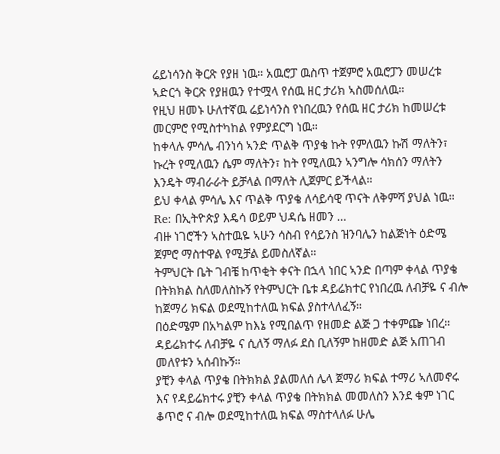ሬይነሳንስ ቅርጽ የያዘ ነዉ። አዉሮፓ ዉስጥ ተጀምሮ አዉሮፓን መሠረቱ ኣድርጎ ቅርጽ የያዘዉን የተሟላ የሰዉ ዘር ታሪክ ኣስመሰለዉ።
የዚህ ዘመኑ ሁለተኛዉ ሬይነሳንስ የነበረዉን የሰዉ ዘር ታሪክ ከመሠረቱ መርምሮ የሚስተካከል የምያደርግ ነዉ።
ከቀላሉ ምሳሌ ብንነሳ ኣንድ ጥልቅ ጥያቄ ኩት የምለዉን ኩሽ ማለትን፣ ኩረት የሚለዉን ሴም ማለትን፣ ከት የሚለዉን ኣንግሎ ሳክሰን ማለትን እንዴት ማብራራት ይቻላል በማለት ሊጀምር ይችላል።
ይህ ቀላል ምሳሌ እና ጥልቅ ጥያቄ ለሳይሳዊ ጥናት ለቅምሻ ያህል ነዉ።
Re: በኢትዮጵያ እዴሳ ወይም ህዳሴ ዘመን …
ብዙ ነገሮችን ኣስተዉዬ ኣሁን ሳስብ የሳይንስ ዝንባሌን ከልጅነት ዕድሜ ጀምሮ ማስተዋል የሚቻል ይመስለኛል።
ትምህርት ቤት ገብቼ ከጥቂት ቀናት በኋላ ነበር ኣንድ በጣም ቀላል ጥያቄ በትክክል ስለመለስኩኝ የትምህርት ቤቱ ዳይሬክተር የነበረዉ ለብቻዬ ና ብሎ ከጀማሪ ክፍል ወደሚከተለዉ ክፍል ያስተላለፈኝ።
በዕድሜም በአካልም ከእኔ የሚበልጥ የዘመድ ልጅ ጋ ተቀምጬ ነበረ። ዳይሬክተሩ ለብቻዬ ና ሲለኝ ማለፉ ደስ ቢለኝም ከዘመድ ልጅ አጠገብ መለየቱን ኣሰብኩኝ።
ያቺን ቀላል ጥያቄ በትክክል ያልመለሰ ሌላ ጀማሪ ክፍል ተማሪ ኣለመኖሩ እና የዳይሬክተሩ ያቺን ቀላል ጥያቄ በትክክል መመለስን እንደ ቁም ነገር ቆጥሮ ና ብሎ ወደሚከተለዉ ክፍል ማስተላለፉ ሁሌ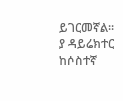ይገርመኛል።
ያ ዳይሬክተር ከሶስተኛ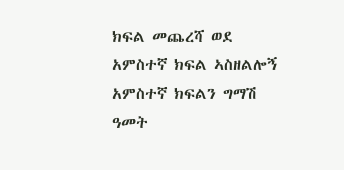ክፍል መጨረሻ ወደ አምስተኛ ክፍል ኣስዘልሎኝ አምስተኛ ክፍልን ግማሽ ዓመት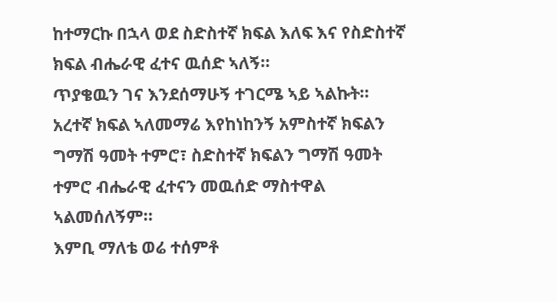ከተማርኩ በኋላ ወደ ስድስተኛ ክፍል እለፍ እና የስድስተኛ ክፍል ብሔራዊ ፈተና ዉሰድ ኣለኝ።
ጥያቄዉን ገና እንደሰማሁኝ ተገርሜ ኣይ ኣልኩት። አረተኛ ክፍል ኣለመማሬ እየከነከንኝ አምስተኛ ክፍልን ግማሽ ዓመት ተምሮ፣ ስድስተኛ ክፍልን ግማሽ ዓመት ተምሮ ብሔራዊ ፈተናን መዉሰድ ማስተዋል ኣልመሰለኝም።
እምቢ ማለቴ ወሬ ተሰምቶ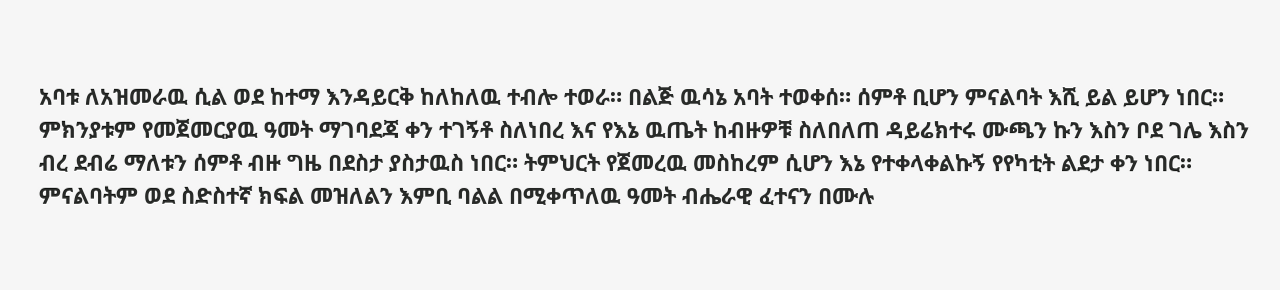አባቱ ለአዝመራዉ ሲል ወደ ከተማ እንዳይርቅ ከለከለዉ ተብሎ ተወራ። በልጅ ዉሳኔ አባት ተወቀሰ። ሰምቶ ቢሆን ምናልባት እሺ ይል ይሆን ነበር። ምክንያቱም የመጀመርያዉ ዓመት ማገባደጃ ቀን ተገኝቶ ስለነበረ እና የእኔ ዉጤት ከብዙዎቹ ስለበለጠ ዳይሬክተሩ ሙጫን ኩን እስን ቦደ ገሌ እስን ብረ ደብሬ ማለቱን ሰምቶ ብዙ ግዜ በደስታ ያስታዉስ ነበር። ትምህርት የጀመረዉ መስከረም ሲሆን እኔ የተቀላቀልኩኝ የየካቲት ልደታ ቀን ነበር።
ምናልባትም ወደ ስድስተኛ ክፍል መዝለልን እምቢ ባልል በሚቀጥለዉ ዓመት ብሔራዊ ፈተናን በሙሉ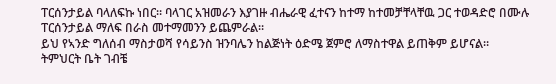ፐርሰንታይል ባላለፍኩ ነበር። ባላገር አዝመራን እያገዙ ብሔራዊ ፈተናን ከተማ ከተመቻቸላቸዉ ጋር ተወዳድሮ በሙሉ ፐርሰንታይል ማለፍ በራስ መተማመንን ይጨምራል።
ይህ የኣንድ ግለሰብ ማስታወሻ የሳይንስ ዝንባሌን ከልጅነት ዕድሜ ጀምሮ ለማስተዋል ይጠቅም ይሆናል።
ትምህርት ቤት ገብቼ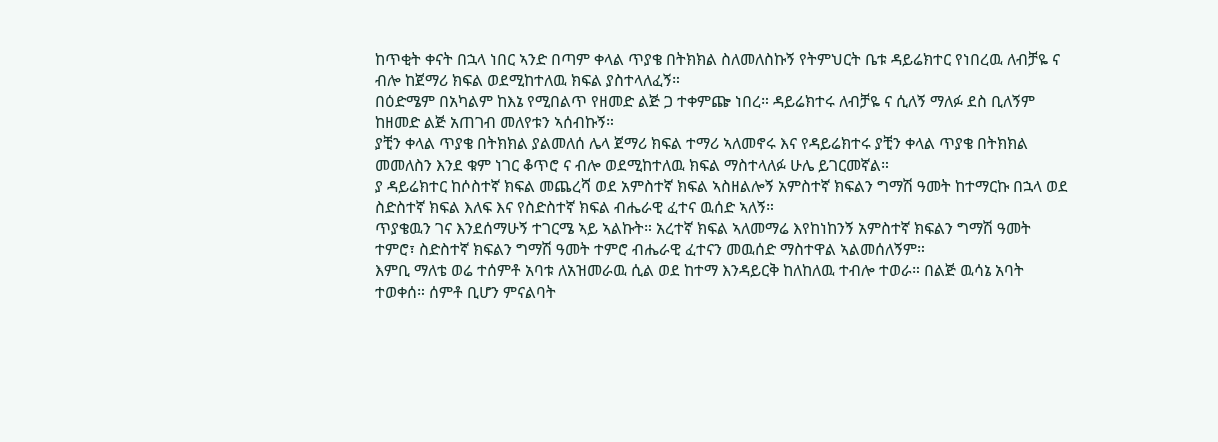ከጥቂት ቀናት በኋላ ነበር ኣንድ በጣም ቀላል ጥያቄ በትክክል ስለመለስኩኝ የትምህርት ቤቱ ዳይሬክተር የነበረዉ ለብቻዬ ና ብሎ ከጀማሪ ክፍል ወደሚከተለዉ ክፍል ያስተላለፈኝ።
በዕድሜም በአካልም ከእኔ የሚበልጥ የዘመድ ልጅ ጋ ተቀምጬ ነበረ። ዳይሬክተሩ ለብቻዬ ና ሲለኝ ማለፉ ደስ ቢለኝም ከዘመድ ልጅ አጠገብ መለየቱን ኣሰብኩኝ።
ያቺን ቀላል ጥያቄ በትክክል ያልመለሰ ሌላ ጀማሪ ክፍል ተማሪ ኣለመኖሩ እና የዳይሬክተሩ ያቺን ቀላል ጥያቄ በትክክል መመለስን እንደ ቁም ነገር ቆጥሮ ና ብሎ ወደሚከተለዉ ክፍል ማስተላለፉ ሁሌ ይገርመኛል።
ያ ዳይሬክተር ከሶስተኛ ክፍል መጨረሻ ወደ አምስተኛ ክፍል ኣስዘልሎኝ አምስተኛ ክፍልን ግማሽ ዓመት ከተማርኩ በኋላ ወደ ስድስተኛ ክፍል እለፍ እና የስድስተኛ ክፍል ብሔራዊ ፈተና ዉሰድ ኣለኝ።
ጥያቄዉን ገና እንደሰማሁኝ ተገርሜ ኣይ ኣልኩት። አረተኛ ክፍል ኣለመማሬ እየከነከንኝ አምስተኛ ክፍልን ግማሽ ዓመት ተምሮ፣ ስድስተኛ ክፍልን ግማሽ ዓመት ተምሮ ብሔራዊ ፈተናን መዉሰድ ማስተዋል ኣልመሰለኝም።
እምቢ ማለቴ ወሬ ተሰምቶ አባቱ ለአዝመራዉ ሲል ወደ ከተማ እንዳይርቅ ከለከለዉ ተብሎ ተወራ። በልጅ ዉሳኔ አባት ተወቀሰ። ሰምቶ ቢሆን ምናልባት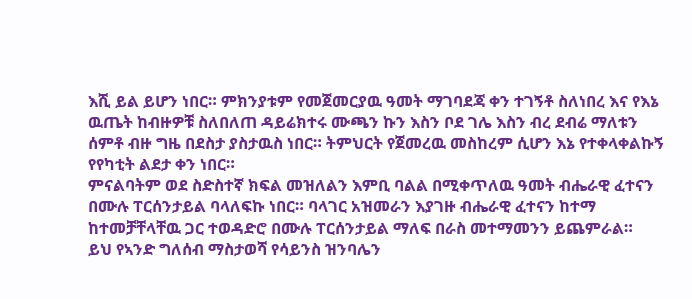እሺ ይል ይሆን ነበር። ምክንያቱም የመጀመርያዉ ዓመት ማገባደጃ ቀን ተገኝቶ ስለነበረ እና የእኔ ዉጤት ከብዙዎቹ ስለበለጠ ዳይሬክተሩ ሙጫን ኩን እስን ቦደ ገሌ እስን ብረ ደብሬ ማለቱን ሰምቶ ብዙ ግዜ በደስታ ያስታዉስ ነበር። ትምህርት የጀመረዉ መስከረም ሲሆን እኔ የተቀላቀልኩኝ የየካቲት ልደታ ቀን ነበር።
ምናልባትም ወደ ስድስተኛ ክፍል መዝለልን እምቢ ባልል በሚቀጥለዉ ዓመት ብሔራዊ ፈተናን በሙሉ ፐርሰንታይል ባላለፍኩ ነበር። ባላገር አዝመራን እያገዙ ብሔራዊ ፈተናን ከተማ ከተመቻቸላቸዉ ጋር ተወዳድሮ በሙሉ ፐርሰንታይል ማለፍ በራስ መተማመንን ይጨምራል።
ይህ የኣንድ ግለሰብ ማስታወሻ የሳይንስ ዝንባሌን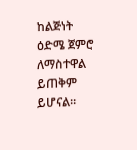ከልጅነት ዕድሜ ጀምሮ ለማስተዋል ይጠቅም ይሆናል።